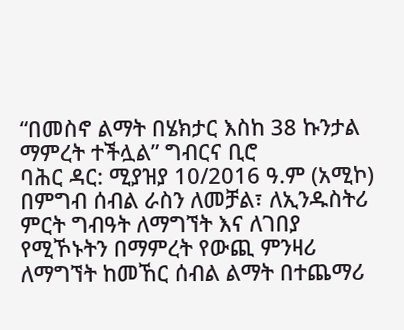“በመስኖ ልማት በሄክታር እስከ 38 ኩንታል ማምረት ተችሏል” ግብርና ቢሮ
ባሕር ዳር: ሚያዝያ 10/2016 ዓ.ም (አሚኮ) በምግብ ሰብል ራስን ለመቻል፣ ለኢንዱስትሪ ምርት ግብዓት ለማግኘት እና ለገበያ የሚኾኑትን በማምረት የውጪ ምንዛሪ ለማግኘት ከመኸር ሰብል ልማት በተጨማሪ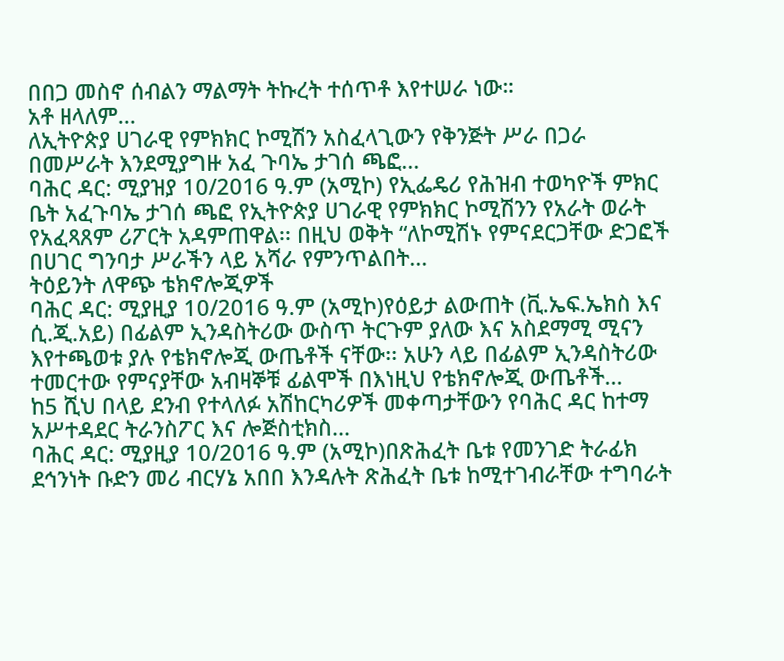በበጋ መስኖ ሰብልን ማልማት ትኩረት ተሰጥቶ እየተሠራ ነው።
አቶ ዘላለም...
ለኢትዮጵያ ሀገራዊ የምክክር ኮሚሽን አስፈላጊውን የቅንጅት ሥራ በጋራ በመሥራት እንደሚያግዙ አፈ ጉባኤ ታገሰ ጫፎ...
ባሕር ዳር: ሚያዝያ 10/2016 ዓ.ም (አሚኮ) የኢፌዴሪ የሕዝብ ተወካዮች ምክር ቤት አፈጉባኤ ታገሰ ጫፎ የኢትዮጵያ ሀገራዊ የምክክር ኮሚሽንን የአራት ወራት የአፈጻጸም ሪፖርት አዳምጠዋል፡፡ በዚህ ወቅት “ለኮሚሽኑ የምናደርጋቸው ድጋፎች በሀገር ግንባታ ሥራችን ላይ አሻራ የምንጥልበት...
ትዕይንት ለዋጭ ቴክኖሎጂዎች
ባሕር ዳር: ሚያዚያ 10/2016 ዓ.ም (አሚኮ)የዕይታ ልውጠት (ቪ.ኤፍ.ኤክስ እና ሲ.ጂ.አይ) በፊልም ኢንዳስትሪው ውስጥ ትርጉም ያለው እና አስደማሚ ሚናን እየተጫወቱ ያሉ የቴክኖሎጂ ውጤቶች ናቸው፡፡ አሁን ላይ በፊልም ኢንዳስትሪው ተመርተው የምናያቸው አብዛኞቹ ፊልሞች በእነዚህ የቴክኖሎጂ ውጤቶች...
ከ5 ሺህ በላይ ደንብ የተላለፉ አሽከርካሪዎች መቀጣታቸውን የባሕር ዳር ከተማ አሥተዳደር ትራንስፖር እና ሎጅስቲክስ...
ባሕር ዳር: ሚያዚያ 10/2016 ዓ.ም (አሚኮ)በጽሕፈት ቤቱ የመንገድ ትራፊክ ደኅንነት ቡድን መሪ ብርሃኔ አበበ እንዳሉት ጽሕፈት ቤቱ ከሚተገብራቸው ተግባራት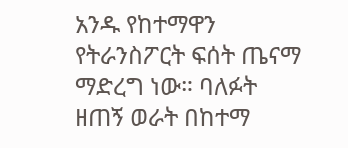አንዱ የከተማዋን የትራንስፖርት ፍሰት ጤናማ ማድረግ ነው። ባለፉት ዘጠኝ ወራት በከተማ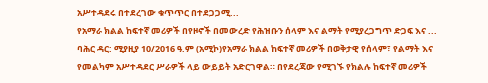አሥተዳደሩ በተደረገው ቁጥጥር በተደጋጋሚ...
የአማራ ክልል ከፍተኛ መሪዎች በየዞኖች በመውረድ የሕዝቡን ሰላም እና ልማት የሚያረጋግጥ ድጋፍ እና ...
ባሕር ዳር: ሚያዚያ 10/2016 ዓ.ም (አሚኮ)የአማራ ክልል ከፍተኛ መሪዎች በወቅታዊ የሰላም፣ የልማት እና የመልካም አሥተዳደር ሥራዎች ላይ ውይይት አድርገዋል። በየደረጃው የሚገኙ የክልሉ ከፍተኛ መሪዎች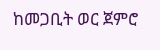ከመጋቢት ወር ጀምሮ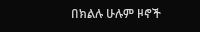በክልሉ ሁሉም ዞኖች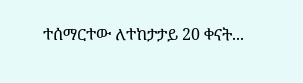ተሰማርተው ለተከታታይ 20 ቀናት...